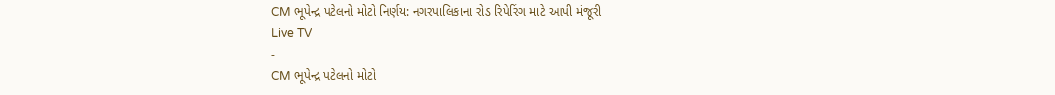CM ભૂપેન્દ્ર પટેલનો મોટો નિર્ણય: નગરપાલિકાના રોડ રિપેરિંગ માટે આપી મંજૂરી
Live TV
-
CM ભૂપેન્દ્ર પટેલનો મોટો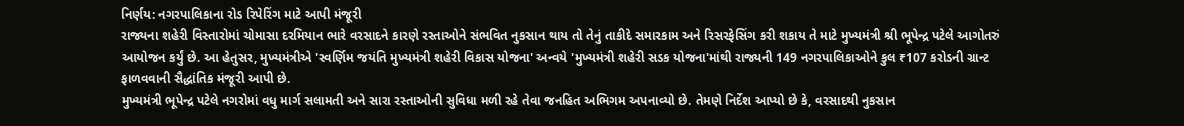નિર્ણય: નગરપાલિકાના રોડ રિપેરિંગ માટે આપી મંજૂરી
રાજ્યના શહેરી વિસ્તારોમાં ચોમાસા દરમિયાન ભારે વરસાદને કારણે રસ્તાઓને સંભવિત નુકસાન થાય તો તેનું તાકીદે સમારકામ અને રિસરફેસિંગ કરી શકાય તે માટે મુખ્યમંત્રી શ્રી ભૂપેન્દ્ર પટેલે આગોતરું આયોજન કર્યું છે. આ હેતુસર, મુખ્યમંત્રીએ 'સ્વર્ણિમ જયંતિ મુખ્યમંત્રી શહેરી વિકાસ યોજના' અન્વયે 'મુખ્યમંત્રી શહેરી સડક યોજના'માંથી રાજ્યની 149 નગરપાલિકાઓને કુલ ₹107 કરોડની ગ્રાન્ટ ફાળવવાની સૈદ્ધાંતિક મંજૂરી આપી છે.
મુખ્યમંત્રી ભૂપેન્દ્ર પટેલે નગરોમાં વધુ માર્ગ સલામતી અને સારા રસ્તાઓની સુવિધા મળી રહે તેવા જનહિત અભિગમ અપનાવ્યો છે. તેમણે નિર્દેશ આપ્યો છે કે, વરસાદથી નુકસાન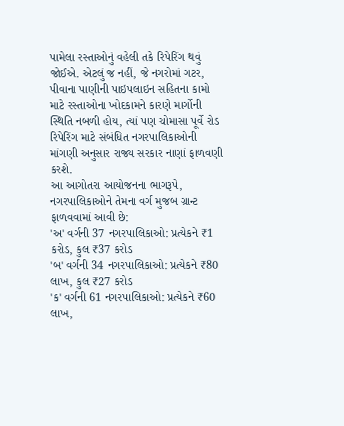પામેલા રસ્તાઓનું વહેલી તકે રિપેરિંગ થવું જોઈએ. એટલું જ નહીં, જે નગરોમાં ગટર, પીવાના પાણીની પાઇપલાઇન સહિતના કામો માટે રસ્તાઓના ખોદકામને કારણે માર્ગોની સ્થિતિ નબળી હોય, ત્યાં પણ ચોમાસા પૂર્વે રોડ રિપેરિંગ માટે સંબંધિત નગરપાલિકાઓની માંગણી અનુસાર રાજ્ય સરકાર નાણાં ફાળવણી કરશે.
આ આગોતરા આયોજનના ભાગરૂપે, નગરપાલિકાઓને તેમના વર્ગ મુજબ ગ્રાન્ટ ફાળવવામાં આવી છે:
'અ' વર્ગની 37 નગરપાલિકાઓ: પ્રત્યેકને ₹1 કરોડ, કુલ ₹37 કરોડ
'બ' વર્ગની 34 નગરપાલિકાઓ: પ્રત્યેકને ₹80 લાખ, કુલ ₹27 કરોડ
'ક' વર્ગની 61 નગરપાલિકાઓ: પ્રત્યેકને ₹60 લાખ,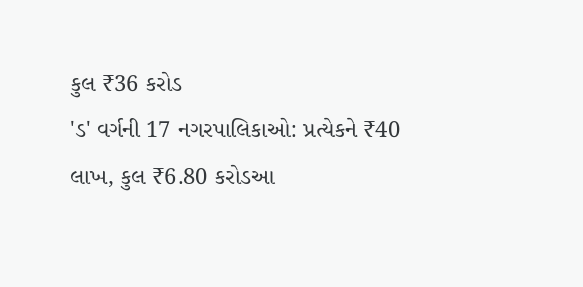કુલ ₹36 કરોડ
'ડ' વર્ગની 17 નગરપાલિકાઓ: પ્રત્યેકને ₹40 લાખ, કુલ ₹6.80 કરોડઆ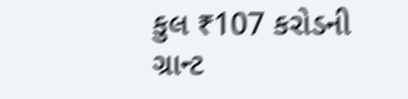કુલ ₹107 કરોડની ગ્રાન્ટ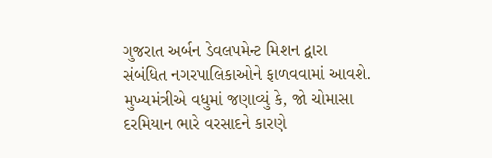ગુજરાત અર્બન ડેવલપમેન્ટ મિશન દ્વારા સંબંધિત નગરપાલિકાઓને ફાળવવામાં આવશે. મુખ્યમંત્રીએ વધુમાં જણાવ્યું કે, જો ચોમાસા દરમિયાન ભારે વરસાદને કારણે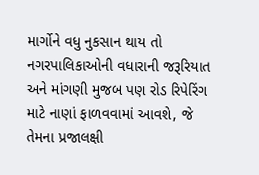માર્ગોને વધુ નુકસાન થાય તો નગરપાલિકાઓની વધારાની જરૂરિયાત અને માંગણી મુજબ પણ રોડ રિપેરિંગ માટે નાણાં ફાળવવામાં આવશે, જે તેમના પ્રજાલક્ષી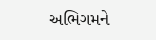અભિગમને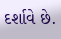દર્શાવે છે.